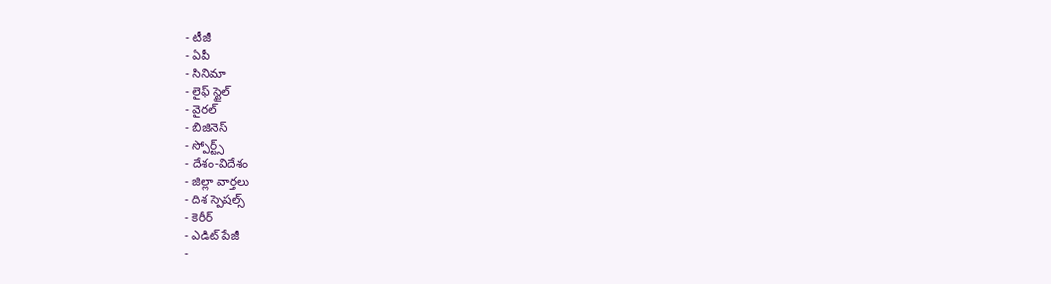- టీజీ
- ఏపీ
- సినిమా
- లైఫ్ స్టైల్
- వైరల్
- బిజినెస్
- స్పోర్ట్స్
- దేశం-విదేశం
- జిల్లా వార్తలు
- దిశ స్పెషల్స్
- కెరీర్
- ఎడిట్ పేజీ
-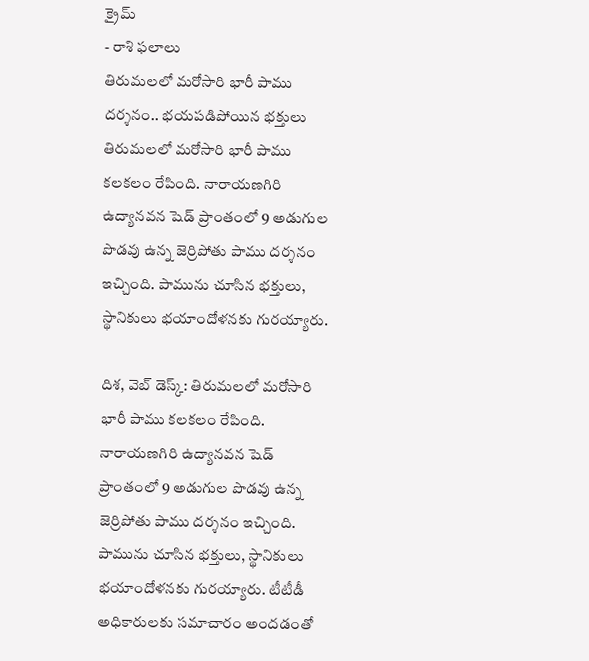క్రైమ్
- రాశి ఫలాలు
తిరుమలలో మరోసారి భారీ పాము దర్శనం.. భయపడిపోయిన భక్తులు
తిరుమలలో మరోసారి భారీ పాము కలకలం రేపింది. నారాయణగిరి ఉద్యానవన షెడ్ ప్రాంతంలో 9 అడుగుల పొడవు ఉన్న జెర్రిపోతు పాము దర్శనం ఇచ్చింది. పామును చూసిన భక్తులు, స్థానికులు భయాందోళనకు గురయ్యారు.

దిశ, వెబ్ డెస్క్: తిరుమలలో మరోసారి భారీ పాము కలకలం రేపింది. నారాయణగిరి ఉద్యానవన షెడ్ ప్రాంతంలో 9 అడుగుల పొడవు ఉన్న జెర్రిపోతు పాము దర్శనం ఇచ్చింది. పామును చూసిన భక్తులు, స్థానికులు భయాందోళనకు గురయ్యారు. టీటీడీ అధికారులకు సమాచారం అందడంతో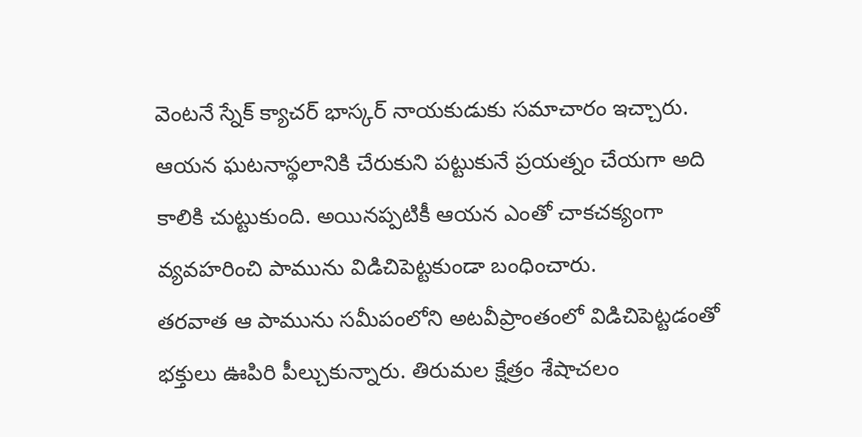వెంటనే స్నేక్ క్యాచర్ భాస్కర్ నాయకుడుకు సమాచారం ఇచ్చారు. ఆయన ఘటనాస్థలానికి చేరుకుని పట్టుకునే ప్రయత్నం చేయగా అది కాలికి చుట్టుకుంది. అయినప్పటికీ ఆయన ఎంతో చాకచక్యంగా వ్యవహరించి పామును విడిచిపెట్టకుండా బంధించారు.
తరవాత ఆ పామును సమీపంలోని అటవీప్రాంతంలో విడిచిపెట్టడంతో భక్తులు ఊపిరి పీల్చుకున్నారు. తిరుమల క్షేత్రం శేషాచలం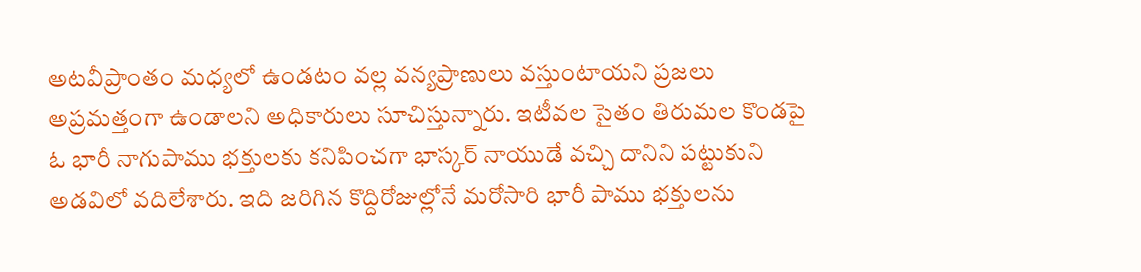అటవీప్రాంతం మధ్యలో ఉండటం వల్ల వన్యప్రాణులు వస్తుంటాయని ప్రజలు అప్రమత్తంగా ఉండాలని అధికారులు సూచిస్తున్నారు. ఇటీవల సైతం తిరుమల కొండపై ఓ భారీ నాగుపాము భక్తులకు కనిపించగా భాస్కర్ నాయుడే వచ్చి దానిని పట్టుకుని అడవిలో వదిలేశారు. ఇది జరిగిన కొద్దిరోజుల్లోనే మరోసారి భారీ పాము భక్తులను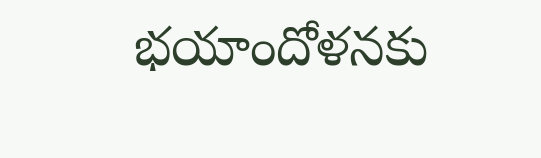భయాందోళనకు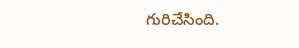గురిచేసింది.